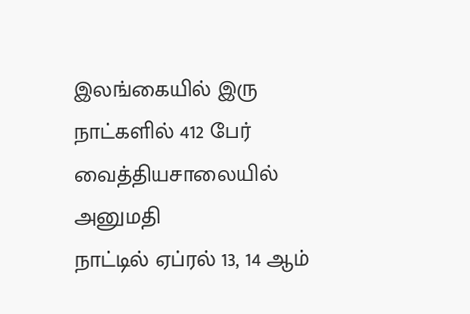இலங்கையில் இரு நாட்களில் 412 பேர் வைத்தியசாலையில் அனுமதி
நாட்டில் ஏப்ரல் 13, 14 ஆம்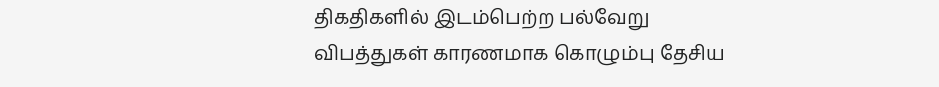திகதிகளில் இடம்பெற்ற பல்வேறு விபத்துகள் காரணமாக கொழும்பு தேசிய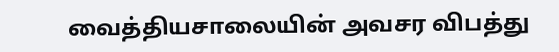வைத்தியசாலையின் அவசர விபத்து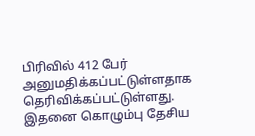பிரிவில் 412 பேர் அனுமதிக்கப்பட்டுள்ளதாக தெரிவிக்கப்பட்டுள்ளது.
இதனை கொழும்பு தேசிய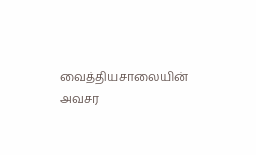வைத்தியசாலையின் அவசர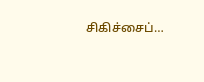சிகிச்சைப்…